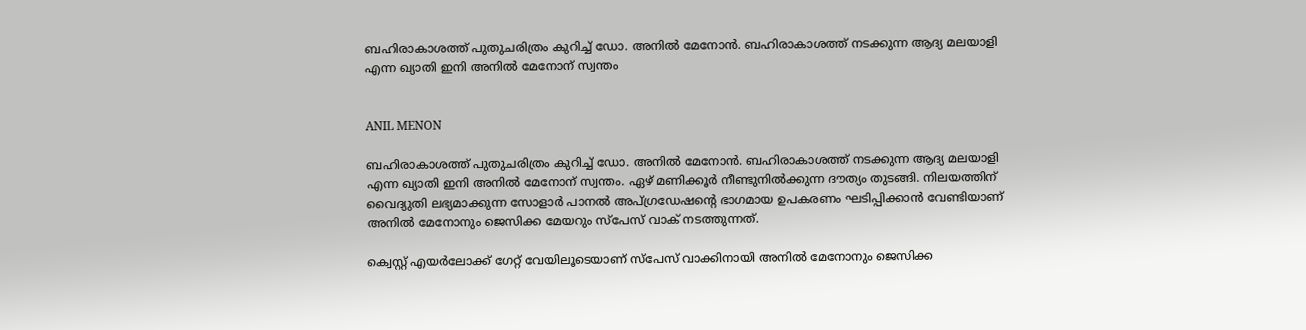ബഹിരാകാശത്ത് പുതുചരിത്രം കുറിച്ച് ഡോ. അനില്‍ മേനോന്‍. ബഹിരാകാശത്ത് നടക്കുന്ന ആദ്യ മലയാളി എന്ന ഖ്യാതി ഇനി അനില്‍ മേനോന് സ്വന്തം


ANIL MENON

ബഹിരാകാശത്ത് പുതുചരിത്രം കുറിച്ച് ഡോ. അനില്‍ മേനോന്‍. ബഹിരാകാശത്ത് നടക്കുന്ന ആദ്യ മലയാളി എന്ന ഖ്യാതി ഇനി അനില്‍ മേനോന് സ്വന്തം. ഏഴ് മണിക്കൂര്‍ നീണ്ടുനില്‍ക്കുന്ന ദൗത്യം തുടങ്ങി. നിലയത്തിന് വൈദ്യുതി ലഭ്യമാക്കുന്ന സോളാര്‍ പാനല്‍ അപ്ഗ്രഡേഷന്റെ ഭാഗമായ ഉപകരണം ഘടിപ്പിക്കാന്‍ വേണ്ടിയാണ് അനില്‍ മേനോനും ജെസിക്ക മേയറും സ്പേസ് വാക് നടത്തുന്നത്.

ക്വെസ്റ്റ് എയര്‍ലോക്ക് ഗേറ്റ് വേയിലൂടെയാണ് സ്പേസ് വാക്കിനായി അനില്‍ മേനോനും ജെസിക്ക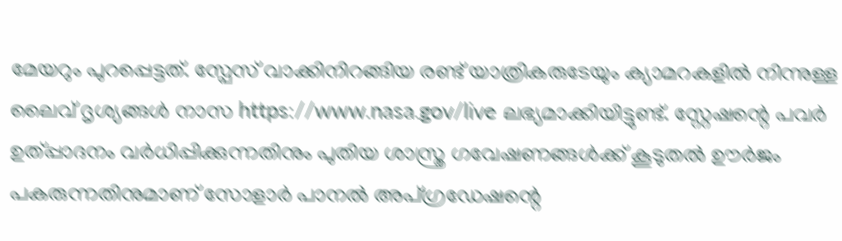മേയറും പുറപ്പെട്ടത്. സ്പേസ് വാക്കിനിറങ്ങിയ രണ്ട് യാത്രികരുടേയും ക്യാമറകളില്‍ നിന്നുള്ള ലൈവ് ദൃശ്യങ്ങള്‍ നാസ https://www.nasa.gov/live ലഭ്യമാക്കിയിട്ടുണ്ട്. സ്റ്റേഷന്റെ പവര്‍ ഉത്പ്പാദനം വര്‍ധിപ്പിക്കുന്നതിനും പുതിയ ശാസ്ത്ര ഗവേഷണങ്ങള്‍ക്ക് കൂടുതല്‍ ഊര്‍ജം പകരുന്നതിനുമാണ് സോളാര്‍ പാനല്‍ അപ്ഗ്രഡേഷന്റെ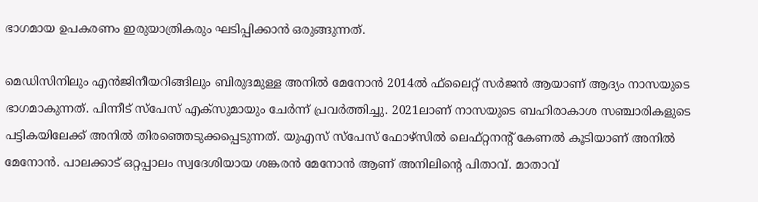ഭാഗമായ ഉപകരണം ഇരുയാത്രികരും ഘടിപ്പിക്കാന്‍ ഒരുങ്ങുന്നത്.

മെഡിസിനിലും എന്‍ജിനീയറിങ്ങിലും ബിരുദമുള്ള അനില്‍ മേനോന്‍ 2014ല്‍ ഫ്‌ലൈറ്റ് സര്‍ജന്‍ ആയാണ് ആദ്യം നാസയുടെ ഭാഗമാകുന്നത്. പിന്നീട് സ്‌പേസ് എക്‌സുമായും ചേര്‍ന്ന് പ്രവര്‍ത്തിച്ചു. 2021ലാണ് നാസയുടെ ബഹിരാകാശ സഞ്ചാരികളുടെ പട്ടികയിലേക്ക് അനില്‍ തിരഞ്ഞെടുക്കപ്പെടുന്നത്. യുഎസ് സ്‌പേസ് ഫോഴ്‌സില്‍ ലെഫ്റ്റനന്റ് കേണല്‍ കൂടിയാണ് അനില്‍ മേനോന്‍. പാലക്കാട് ഒറ്റപ്പാലം സ്വദേശിയായ ശങ്കരന്‍ മേനോന്‍ ആണ് അനിലിന്റെ പിതാവ്. മാതാവ്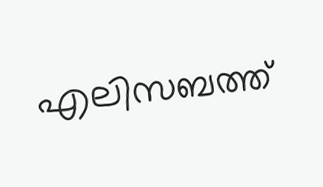എലിസബത്ത്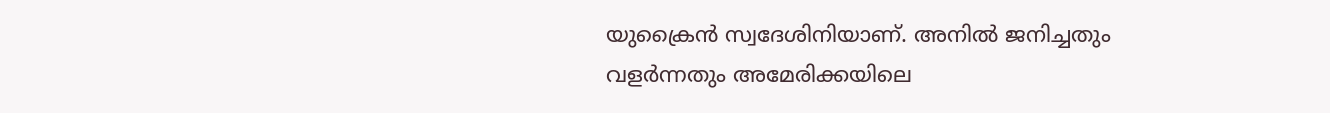യുക്രൈന്‍ സ്വദേശിനിയാണ്. അനില്‍ ജനിച്ചതും വളര്‍ന്നതും അമേരിക്കയിലെ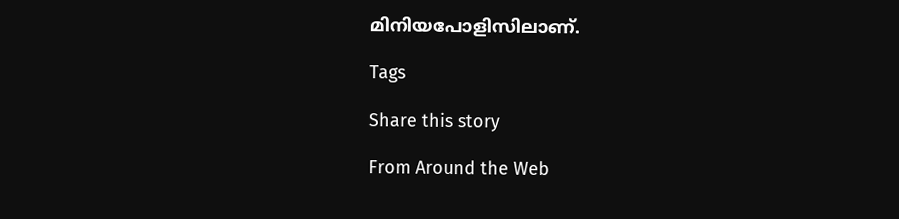മിനിയപോളിസിലാണ്.

Tags

Share this story

From Around the Web